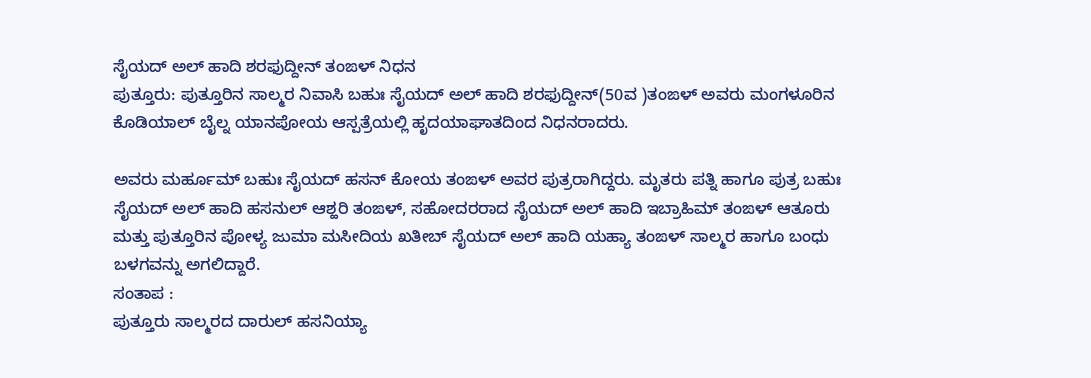ಸೈಯದ್ ಅಲ್ ಹಾದಿ ಶರಫುದ್ದೀನ್ ತಂಙಳ್ ನಿಧನ
ಪುತ್ತೂರು: ಪುತ್ತೂರಿನ ಸಾಲ್ಮರ ನಿವಾಸಿ ಬಹುಃ ಸೈಯದ್ ಅಲ್ ಹಾದಿ ಶರಫುದ್ದೀನ್(50ವ )ತಂಙಳ್ ಅವರು ಮಂಗಳೂರಿನ ಕೊಡಿಯಾಲ್ ಬೈಲ್ನ ಯಾನಪೋಯ ಆಸ್ಪತ್ರೆಯಲ್ಲಿ ಹೃದಯಾಘಾತದಿಂದ ನಿಧನರಾದರು.

ಅವರು ಮರ್ಹೂಮ್ ಬಹುಃ ಸೈಯದ್ ಹಸನ್ ಕೋಯ ತಂಙಳ್ ಅವರ ಪುತ್ರರಾಗಿದ್ದರು. ಮೃತರು ಪತ್ನಿ ಹಾಗೂ ಪುತ್ರ ಬಹುಃ ಸೈಯದ್ ಅಲ್ ಹಾದಿ ಹಸನುಲ್ ಆಶ್ಹರಿ ತಂಙಳ್, ಸಹೋದರರಾದ ಸೈಯದ್ ಅಲ್ ಹಾದಿ ಇಬ್ರಾಹಿಮ್ ತಂಙಳ್ ಆತೂರು ಮತ್ತು ಪುತ್ತೂರಿನ ಪೋಳ್ಯ ಜುಮಾ ಮಸೀದಿಯ ಖತೀಬ್ ಸೈಯದ್ ಅಲ್ ಹಾದಿ ಯಹ್ಯಾ ತಂಙಳ್ ಸಾಲ್ಮರ ಹಾಗೂ ಬಂಧು ಬಳಗವನ್ನು ಅಗಲಿದ್ದಾರೆ.
ಸಂತಾಪ :
ಪುತ್ತೂರು ಸಾಲ್ಮರದ ದಾರುಲ್ ಹಸನಿಯ್ಯಾ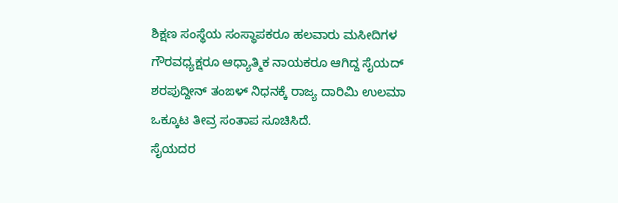ಶಿಕ್ಷಣ ಸಂಸ್ಥೆಯ ಸಂಸ್ಥಾಪಕರೂ ಹಲವಾರು ಮಸೀದಿಗಳ ಗೌರವಧ್ಯಕ್ಷರೂ ಆಧ್ಯಾತ್ಮಿಕ ನಾಯಕರೂ ಆಗಿದ್ದ ಸೈಯದ್ ಶರಪುದ್ದೀನ್ ತಂಙಳ್ ನಿಧನಕ್ಕೆ ರಾಜ್ಯ ದಾರಿಮಿ ಉಲಮಾ ಒಕ್ಕೂಟ ತೀವ್ರ ಸಂತಾಪ ಸೂಚಿಸಿದೆ.
ಸೈಯದರ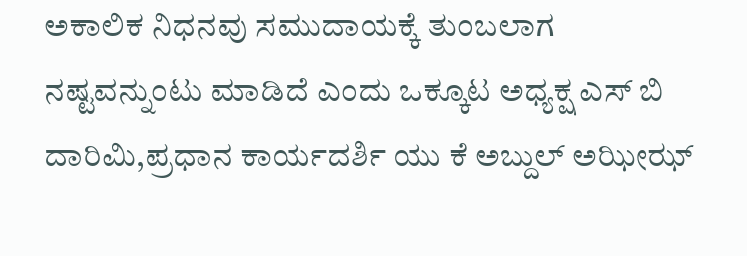ಅಕಾಲಿಕ ನಿಧನವು ಸಮುದಾಯಕ್ಕೆ ತುಂಬಲಾಗ ನಷ್ಟವನ್ನುಂಟು ಮಾಡಿದೆ ಎಂದು ಒಕ್ಕೂಟ ಅಧ್ಯಕ್ಷ ಎಸ್ ಬಿ ದಾರಿಮಿ,ಪ್ರಧಾನ ಕಾರ್ಯದರ್ಶಿ ಯು ಕೆ ಅಬ್ದುಲ್ ಅಝೀಝ್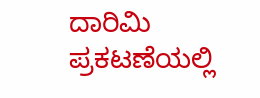ದಾರಿಮಿ ಪ್ರಕಟಣೆಯಲ್ಲಿ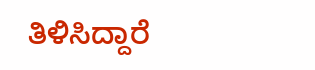ತಿಳಿಸಿದ್ದಾರೆ